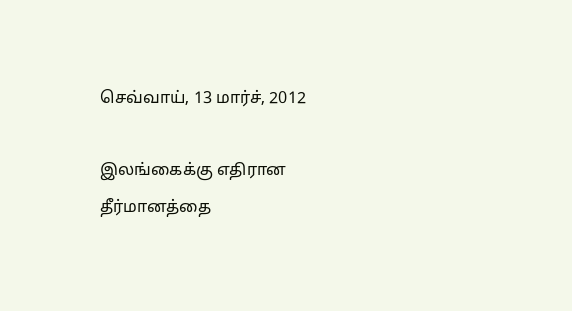செவ்வாய், 13 மார்ச், 2012

இலங்கைக்கு எதிரான தீர்மானத்தை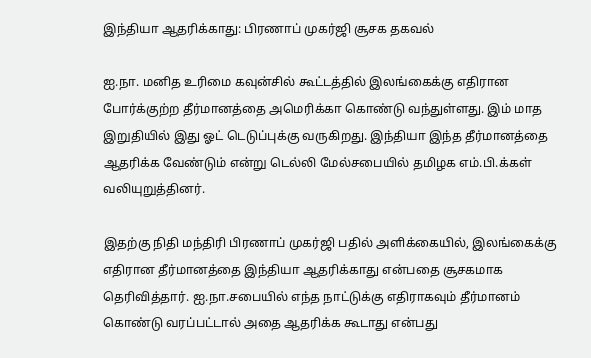இந்தியா ஆதரிக்காது: பிரணாப் முகர்ஜி சூசக தகவல்

ஐ.நா. மனித உரிமை கவுன்சில் கூட்டத்தில் இலங்கைக்கு எதிரான போர்க்குற்ற தீர்மானத்தை அமெரிக்கா கொண்டு வந்துள்ளது. இம் மாத இறுதியில் இது ஓட் டெடுப்புக்கு வருகிறது. இந்தியா இந்த தீர்மானத்தை ஆதரிக்க வேண்டும் என்று டெல்லி மேல்சபையில் தமிழக எம்.பி.க்கள் வலியுறுத்தினர்.

இதற்கு நிதி மந்திரி பிரணாப் முகர்ஜி பதில் அளிக்கையில், இலங்கைக்கு எதிரான தீர்மானத்தை இந்தியா ஆதரிக்காது என்பதை சூசகமாக தெரிவித்தார். ஐ.நா.சபையில் எந்த நாட்டுக்கு எதிராகவும் தீர்மானம் கொண்டு வரப்பட்டால் அதை ஆதரிக்க கூடாது என்பது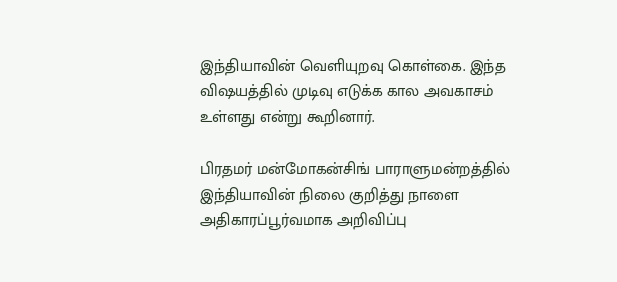இந்தியாவின் வெளியுறவு கொள்கை. இந்த விஷயத்தில் முடிவு எடுக்க கால அவகாசம் உள்ளது என்று கூறினார்.

பிரதமர் மன்மோகன்சிங் பாராளுமன்றத்தில் இந்தியாவின் நிலை குறித்து நாளை அதிகாரப்பூர்வமாக அறிவிப்பு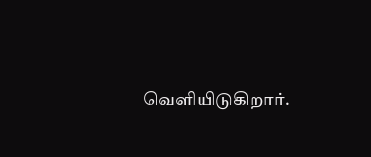வெளியிடுகிறார்.